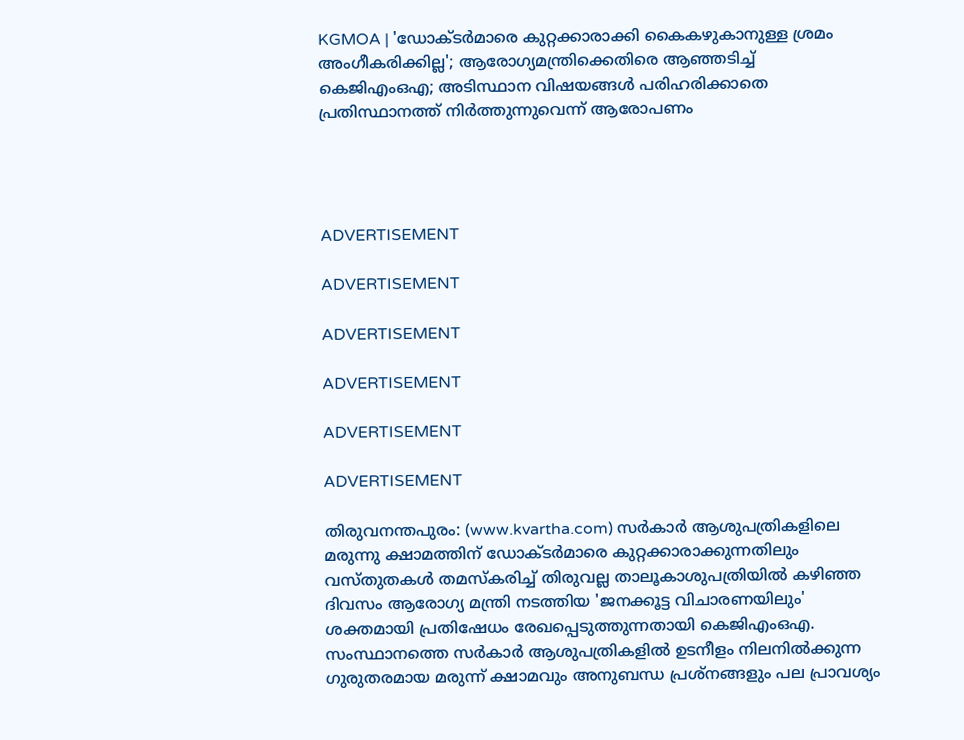KGMOA | 'ഡോക്ടര്‍മാരെ കുറ്റക്കാരാക്കി കൈകഴുകാനുള്ള ശ്രമം അംഗീകരിക്കില്ല'; ആരോഗ്യമന്ത്രിക്കെതിരെ ആഞ്ഞടിച്ച് കെജിഎംഒഎ; അടിസ്ഥാന വിഷയങ്ങള്‍ പരിഹരിക്കാതെ പ്രതിസ്ഥാനത്ത് നിര്‍ത്തുന്നുവെന്ന് ആരോപണം




ADVERTISEMENT

ADVERTISEMENT

ADVERTISEMENT

ADVERTISEMENT

ADVERTISEMENT

ADVERTISEMENT

തിരുവനന്തപുരം: (www.kvartha.com) സര്‍കാര്‍ ആശുപത്രികളിലെ മരുന്നു ക്ഷാമത്തിന് ഡോക്ടര്‍മാരെ കുറ്റക്കാരാക്കുന്നതിലും വസ്തുതകള്‍ തമസ്‌കരിച്ച് തിരുവല്ല താലൂകാശുപത്രിയില്‍ കഴിഞ്ഞ ദിവസം ആരോഗ്യ മന്ത്രി നടത്തിയ 'ജനക്കൂട്ട വിചാരണയിലും' ശക്തമായി പ്രതിഷേധം രേഖപ്പെടുത്തുന്നതായി കെജിഎംഒഎ. സംസ്ഥാനത്തെ സര്‍കാര്‍ ആശുപത്രികളില്‍ ഉടനീളം നിലനില്‍ക്കുന്ന ഗുരുതരമായ മരുന്ന് ക്ഷാമവും അനുബന്ധ പ്രശ്‌നങ്ങളും പല പ്രാവശ്യം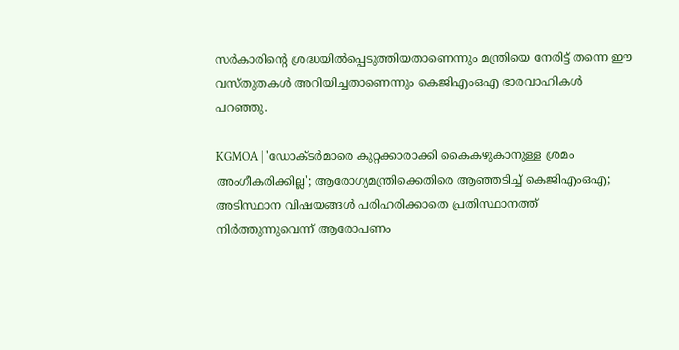സര്‍കാരിന്റെ ശ്രദ്ധയില്‍പ്പെടുത്തിയതാണെന്നും മന്ത്രിയെ നേരിട്ട് തന്നെ ഈ വസ്തുതകള്‍ അറിയിച്ചതാണെന്നും കെജിഎംഒഎ ഭാരവാഹികള്‍ പറഞ്ഞു.

KGMOA | 'ഡോക്ടര്‍മാരെ കുറ്റക്കാരാക്കി കൈകഴുകാനുള്ള ശ്രമം അംഗീകരിക്കില്ല'; ആരോഗ്യമന്ത്രിക്കെതിരെ ആഞ്ഞടിച്ച് കെജിഎംഒഎ; അടിസ്ഥാന വിഷയങ്ങള്‍ പരിഹരിക്കാതെ പ്രതിസ്ഥാനത്ത് നിര്‍ത്തുന്നുവെന്ന് ആരോപണം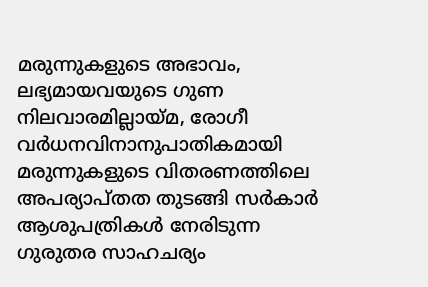മരുന്നുകളുടെ അഭാവം, ലഭ്യമായവയുടെ ഗുണ നിലവാരമില്ലായ്മ, രോഗീ വര്‍ധനവിനാനുപാതികമായി മരുന്നുകളുടെ വിതരണത്തിലെ അപര്യാപ്തത തുടങ്ങി സര്‍കാര്‍ ആശുപത്രികള്‍ നേരിടുന്ന ഗുരുതര സാഹചര്യം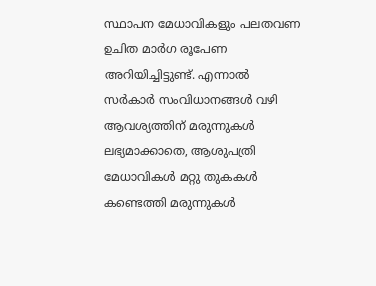സ്ഥാപന മേധാവികളും പലതവണ ഉചിത മാര്‍ഗ രൂപേണ അറിയിച്ചിട്ടുണ്ട്. എന്നാല്‍
സര്‍കാര്‍ സംവിധാനങ്ങള്‍ വഴി ആവശ്യത്തിന് മരുന്നുകള്‍ ലഭ്യമാക്കാതെ, ആശുപത്രി മേധാവികള്‍ മറ്റു തുകകള്‍ കണ്ടെത്തി മരുന്നുകള്‍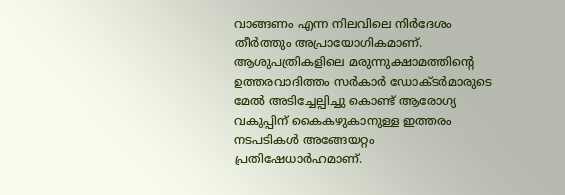വാങ്ങണം എന്ന നിലവിലെ നിര്‍ദേശം തീര്‍ത്തും അപ്രായോഗികമാണ്. ആശുപത്രികളിലെ മരുന്നുക്ഷാമത്തിന്റെ ഉത്തരവാദിത്തം സര്‍കാര്‍ ഡോക്ടര്‍മാരുടെ മേല്‍ അടിച്ചേല്പിച്ചു കൊണ്ട് ആരോഗ്യ വകുപ്പിന് കൈകഴുകാനുള്ള ഇത്തരം നടപടികള്‍ അങ്ങേയറ്റം പ്രതിഷേധാര്‍ഹമാണ്.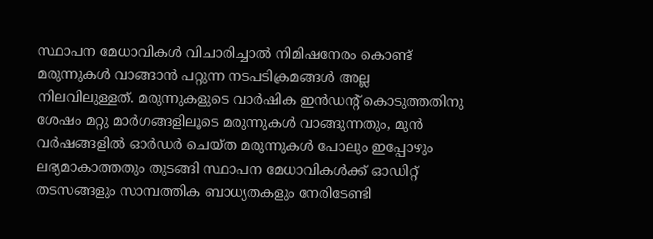സ്ഥാപന മേധാവികള്‍ വിചാരിച്ചാല്‍ നിമിഷനേരം കൊണ്ട് മരുന്നുകള്‍ വാങ്ങാന്‍ പറ്റുന്ന നടപടിക്രമങ്ങള്‍ അല്ല നിലവിലുള്ളത്. മരുന്നുകളുടെ വാര്‍ഷിക ഇന്‍ഡന്റ് കൊടുത്തതിനു ശേഷം മറ്റു മാര്‍ഗങ്ങളിലൂടെ മരുന്നുകള്‍ വാങ്ങുന്നതും, മുന്‍ വര്‍ഷങ്ങളില്‍ ഓര്‍ഡര്‍ ചെയ്ത മരുന്നുകള്‍ പോലും ഇപ്പോഴും ലഭ്യമാകാത്തതും തുടങ്ങി സ്ഥാപന മേധാവികള്‍ക്ക് ഓഡിറ്റ് തടസങ്ങളും സാമ്പത്തിക ബാധ്യതകളും നേരിടേണ്ടി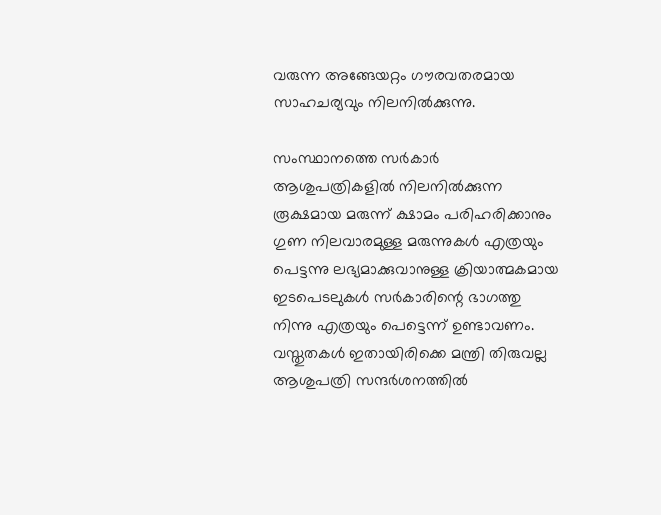വരുന്ന അങ്ങേയറ്റം ഗൗരവതരമായ സാഹചര്യവും നിലനില്‍ക്കുന്നു.

സംസ്ഥാനത്തെ സര്‍കാര്‍ ആശുപത്രികളില്‍ നിലനില്‍ക്കുന്ന രൂക്ഷമായ മരുന്ന് ക്ഷാമം പരിഹരിക്കാനും ഗുണ നിലവാരമുള്ള മരുന്നുകള്‍ എത്രയും പെട്ടന്നു ലഭ്യമാക്കുവാനുള്ള ക്രിയാത്മകമായ ഇടപെടലുകള്‍ സര്‍കാരിന്റെ ഭാഗത്തു നിന്നു എത്രയും പെട്ടെന്ന് ഉണ്ടാവണം. വസ്തുതകള്‍ ഇതായിരിക്കെ മന്ത്രി തിരുവല്ല ആശുപത്രി സന്ദര്‍ശനത്തില്‍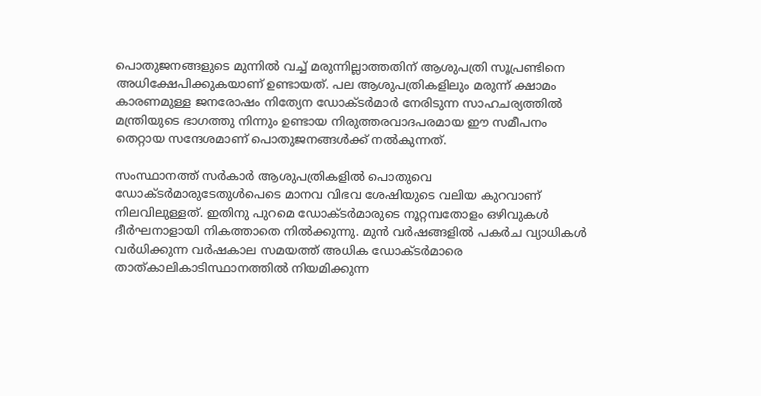പൊതുജനങ്ങളുടെ മുന്നില്‍ വച്ച് മരുന്നില്ലാത്തതിന് ആശുപത്രി സൂപ്രണ്ടിനെ അധിക്ഷേപിക്കുകയാണ് ഉണ്ടായത്. പല ആശുപത്രികളിലും മരുന്ന് ക്ഷാമം കാരണമുള്ള ജനരോഷം നിത്യേന ഡോക്ടര്‍മാര്‍ നേരിടുന്ന സാഹചര്യത്തില്‍ മന്ത്രിയുടെ ഭാഗത്തു നിന്നും ഉണ്ടായ നിരുത്തരവാദപരമായ ഈ സമീപനം തെറ്റായ സന്ദേശമാണ് പൊതുജനങ്ങള്‍ക്ക് നല്‍കുന്നത്.

സംസ്ഥാനത്ത് സര്‍കാര്‍ ആശുപത്രികളില്‍ പൊതുവെ ഡോക്ടര്‍മാരുടേതുള്‍പെടെ മാനവ വിഭവ ശേഷിയുടെ വലിയ കുറവാണ് നിലവിലുള്ളത്. ഇതിനു പുറമെ ഡോക്ടര്‍മാരുടെ നൂറ്റമ്പതോളം ഒഴിവുകള്‍ ദീര്‍ഘനാളായി നികത്താതെ നില്‍ക്കുന്നു. മുന്‍ വര്‍ഷങ്ങളില്‍ പകര്‍ച വ്യാധികള്‍ വര്‍ധിക്കുന്ന വര്‍ഷകാല സമയത്ത് അധിക ഡോക്ടര്‍മാരെ താത്കാലികാടിസ്ഥാനത്തില്‍ നിയമിക്കുന്ന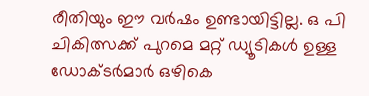രീതിയും ഈ വര്‍ഷം ഉണ്ടായിട്ടില്ല. ഒ പി ചികിത്സക്ക് പുറമെ മറ്റ് ഡ്യൂടികള്‍ ഉള്ള ഡോക്ടര്‍മാര്‍ ഒഴികെ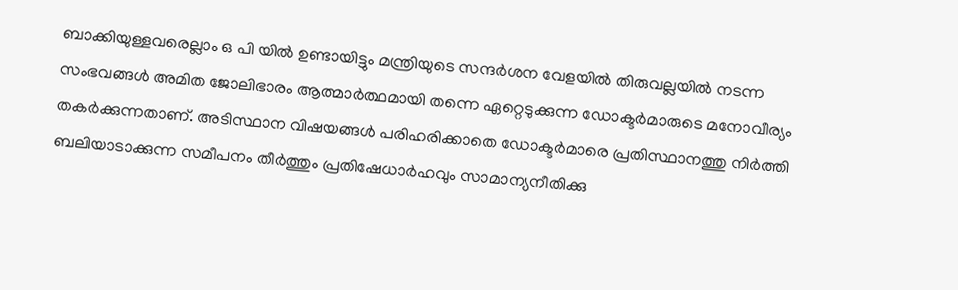ബാക്കിയുള്ളവരെല്ലാം ഒ പി യില്‍ ഉണ്ടായിട്ടും മന്ത്രിയുടെ സന്ദര്‍ശന വേളയില്‍ തിരുവല്ലയില്‍ നടന്ന സംഭവങ്ങള്‍ അമിത ജോലിഭാരം ആത്മാര്‍ത്ഥമായി തന്നെ ഏറ്റെടുക്കുന്ന ഡോക്ടര്‍മാരുടെ മനോവീര്യം തകര്‍ക്കുന്നതാണ്. അടിസ്ഥാന വിഷയങ്ങള്‍ പരിഹരിക്കാതെ ഡോക്ടര്‍മാരെ പ്രതിസ്ഥാനത്തു നിര്‍ത്തി ബലിയാടാക്കുന്ന സമീപനം തീര്‍ത്തും പ്രതിഷേധാര്‍ഹവും സാമാന്യനീതിക്കു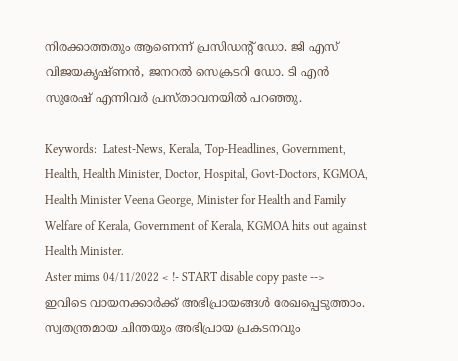നിരക്കാത്തതും ആണെന്ന് പ്രസിഡന്റ് ഡോ. ജി എസ് വിജയകൃഷ്ണന്‍, ജനറല്‍ സെക്രടറി ഡോ. ടി എന്‍ സുരേഷ് എന്നിവര്‍ പ്രസ്താവനയില്‍ പറഞ്ഞു.

Keywords:  Latest-News, Kerala, Top-Headlines, Government, Health, Health Minister, Doctor, Hospital, Govt-Doctors, KGMOA, Health Minister Veena George, Minister for Health and Family Welfare of Kerala, Government of Kerala, KGMOA hits out against Health Minister.
Aster mims 04/11/2022 < !- START disable copy paste -->
ഇവിടെ വായനക്കാർക്ക് അഭിപ്രായങ്ങൾ രേഖപ്പെടുത്താം. സ്വതന്ത്രമായ ചിന്തയും അഭിപ്രായ പ്രകടനവും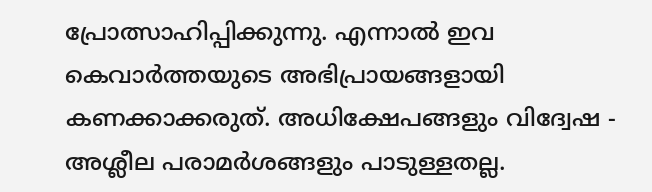പ്രോത്സാഹിപ്പിക്കുന്നു. എന്നാൽ ഇവ കെവാർത്തയുടെ അഭിപ്രായങ്ങളായി കണക്കാക്കരുത്. അധിക്ഷേപങ്ങളും വിദ്വേഷ - അശ്ലീല പരാമർശങ്ങളും പാടുള്ളതല്ല.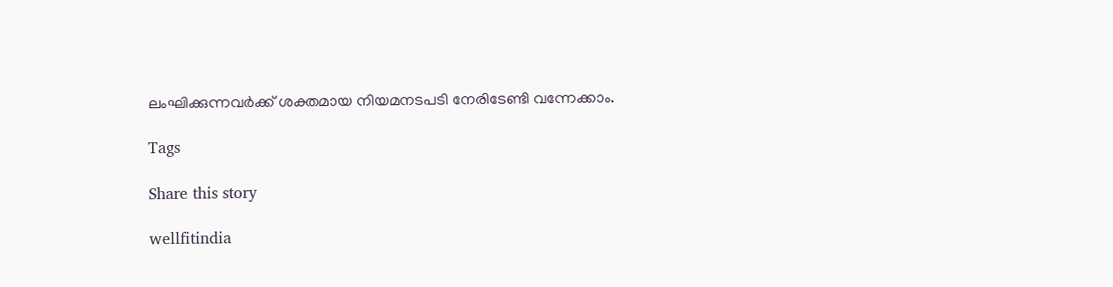ലംഘിക്കുന്നവർക്ക് ശക്തമായ നിയമനടപടി നേരിടേണ്ടി വന്നേക്കാം.

Tags

Share this story

wellfitindia